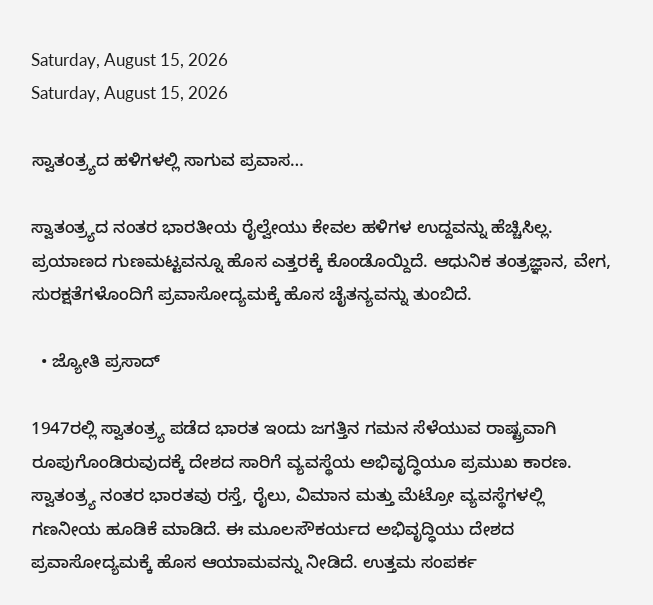Saturday, August 15, 2026
Saturday, August 15, 2026

ಸ್ವಾತಂತ್ರ್ಯದ ಹಳಿಗಳಲ್ಲಿ ಸಾಗುವ ಪ್ರವಾಸ…

ಸ್ವಾತಂತ್ರ್ಯದ ನಂತರ ಭಾರತೀಯ ರೈಲ್ವೇಯು ಕೇವಲ ಹಳಿಗಳ ಉದ್ದವನ್ನು ಹೆಚ್ಚಿಸಿಲ್ಲ. ಪ್ರಯಾಣದ ಗುಣಮಟ್ಟವನ್ನೂ ಹೊಸ ಎತ್ತರಕ್ಕೆ ಕೊಂಡೊಯ್ದಿದೆ. ಆಧುನಿಕ ತಂತ್ರಜ್ಞಾನ, ವೇಗ, ಸುರಕ್ಷತೆಗಳೊಂದಿಗೆ ಪ್ರವಾಸೋದ್ಯಮಕ್ಕೆ ಹೊಸ ಚೈತನ್ಯವನ್ನು ತುಂಬಿದೆ.

  • ಜ್ಯೋತಿ ಪ್ರಸಾದ್

1947ರಲ್ಲಿ ಸ್ವಾತಂತ್ರ್ಯ ಪಡೆದ ಭಾರತ ಇಂದು ಜಗತ್ತಿನ ಗಮನ ಸೆಳೆಯುವ ರಾಷ್ಟ್ರವಾಗಿ ರೂಪುಗೊಂಡಿರುವುದಕ್ಕೆ ದೇಶದ ಸಾರಿಗೆ ವ್ಯವಸ್ಥೆಯ ಅಭಿವೃದ್ಧಿಯೂ ಪ್ರಮುಖ ಕಾರಣ. ಸ್ವಾತಂತ್ರ್ಯ ನಂತರ ಭಾರತವು ರಸ್ತೆ, ರೈಲು, ವಿಮಾನ ಮತ್ತು ಮೆಟ್ರೋ ವ್ಯವಸ್ಥೆಗಳಲ್ಲಿ ಗಣನೀಯ ಹೂಡಿಕೆ ಮಾಡಿದೆ. ಈ ಮೂಲಸೌಕರ್ಯದ ಅಭಿವೃದ್ಧಿಯು ದೇಶದ ಪ್ರವಾಸೋದ್ಯಮಕ್ಕೆ ಹೊಸ ಆಯಾಮವನ್ನು ನೀಡಿದೆ. ಉತ್ತಮ ಸಂಪರ್ಕ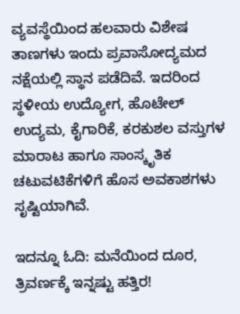ವ್ಯವಸ್ಥೆಯಿಂದ ಹಲವಾರು ವಿಶೇಷ ತಾಣಗಳು ಇಂದು ಪ್ರವಾಸೋದ್ಯಮದ ನಕ್ಷೆಯಲ್ಲಿ ಸ್ಥಾನ ಪಡೆದಿವೆ. ಇದರಿಂದ ಸ್ಥಳೀಯ ಉದ್ಯೋಗ, ಹೊಟೇಲ್ ಉದ್ಯಮ, ಕೈಗಾರಿಕೆ, ಕರಕುಶಲ ವಸ್ತುಗಳ ಮಾರಾಟ ಹಾಗೂ ಸಾಂಸ್ಕೃತಿಕ ಚಟುವಟಿಕೆಗಳಿಗೆ ಹೊಸ ಅವಕಾಶಗಳು ಸೃಷ್ಟಿಯಾಗಿವೆ.

ಇದನ್ನೂ ಓದಿ: ಮನೆಯಿಂದ ದೂರ, ತ್ರಿವರ್ಣಕ್ಕೆ ಇನ್ನಷ್ಟು ಹತ್ತಿರ!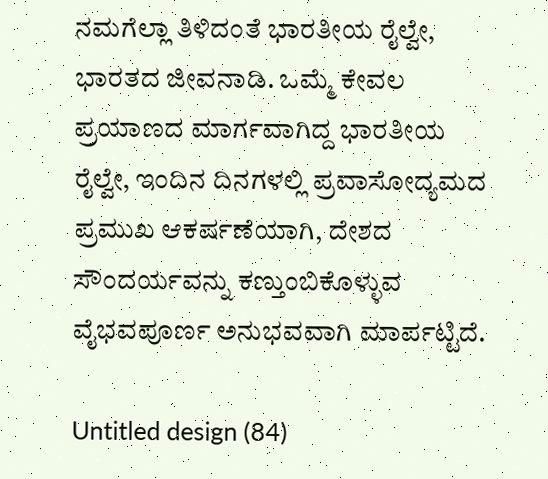ನಮಗೆಲ್ಲಾ ತಿಳಿದಂತೆ ಭಾರತೀಯ ರೈಲ್ವೇ, ಭಾರತದ ಜೀವನಾಡಿ. ಒಮ್ಮೆ ಕೇವಲ ಪ್ರಯಾಣದ ಮಾರ್ಗವಾಗಿದ್ದ ಭಾರತೀಯ ರೈಲ್ವೇ, ಇಂದಿನ ದಿನಗಳಲ್ಲಿ ಪ್ರವಾಸೋದ್ಯಮದ ಪ್ರಮುಖ ಆಕರ್ಷಣೆಯಾಗಿ, ದೇಶದ ಸೌಂದರ್ಯವನ್ನು ಕಣ್ತುಂಬಿಕೊಳ್ಳುವ ವೈಭವಪೂರ್ಣ ಅನುಭವವಾಗಿ ಮಾರ್ಪಟ್ಟಿದೆ.

Untitled design (84)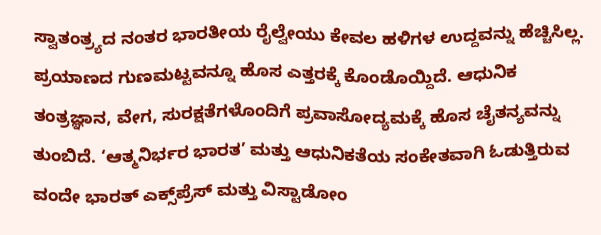ಸ್ವಾತಂತ್ರ್ಯದ ನಂತರ ಭಾರತೀಯ ರೈಲ್ವೇಯು ಕೇವಲ ಹಳಿಗಳ ಉದ್ದವನ್ನು ಹೆಚ್ಚಿಸಿಲ್ಲ. ಪ್ರಯಾಣದ ಗುಣಮಟ್ಟವನ್ನೂ ಹೊಸ ಎತ್ತರಕ್ಕೆ ಕೊಂಡೊಯ್ದಿದೆ. ಆಧುನಿಕ ತಂತ್ರಜ್ಞಾನ, ವೇಗ, ಸುರಕ್ಷತೆಗಳೊಂದಿಗೆ ಪ್ರವಾಸೋದ್ಯಮಕ್ಕೆ ಹೊಸ ಚೈತನ್ಯವನ್ನು ತುಂಬಿದೆ. ‘ಆತ್ಮನಿರ್ಭರ ಭಾರತ’ ಮತ್ತು ಆಧುನಿಕತೆಯ ಸಂಕೇತವಾಗಿ ಓಡುತ್ತಿರುವ ವಂದೇ ಭಾರತ್ ಎಕ್ಸ್‌ಪ್ರೆಸ್ ಮತ್ತು ವಿಸ್ಟಾಡೋಂ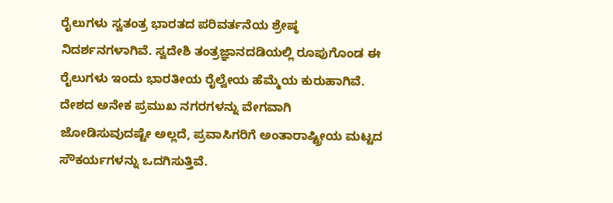ರೈಲುಗಳು ಸ್ವತಂತ್ರ ಭಾರತದ ಪರಿವರ್ತನೆಯ ಶ್ರೇಷ್ಠ ನಿದರ್ಶನಗಳಾಗಿವೆ. ಸ್ವದೇಶಿ ತಂತ್ರಜ್ಞಾನದಡಿಯಲ್ಲಿ ರೂಪುಗೊಂಡ ಈ ರೈಲುಗಳು ಇಂದು ಭಾರತೀಯ ರೈಲ್ವೇಯ ಹೆಮ್ಮೆಯ ಕುರುಹಾಗಿವೆ. ದೇಶದ ಅನೇಕ ಪ್ರಮುಖ ನಗರಗಳನ್ನು ವೇಗವಾಗಿ ಜೋಡಿಸುವುದಷ್ಟೇ ಅಲ್ಲದೆ, ಪ್ರವಾಸಿಗರಿಗೆ ಅಂತಾರಾಷ್ಟ್ರೀಯ ಮಟ್ಟದ ಸೌಕರ್ಯಗಳನ್ನು ಒದಗಿಸುತ್ತಿವೆ.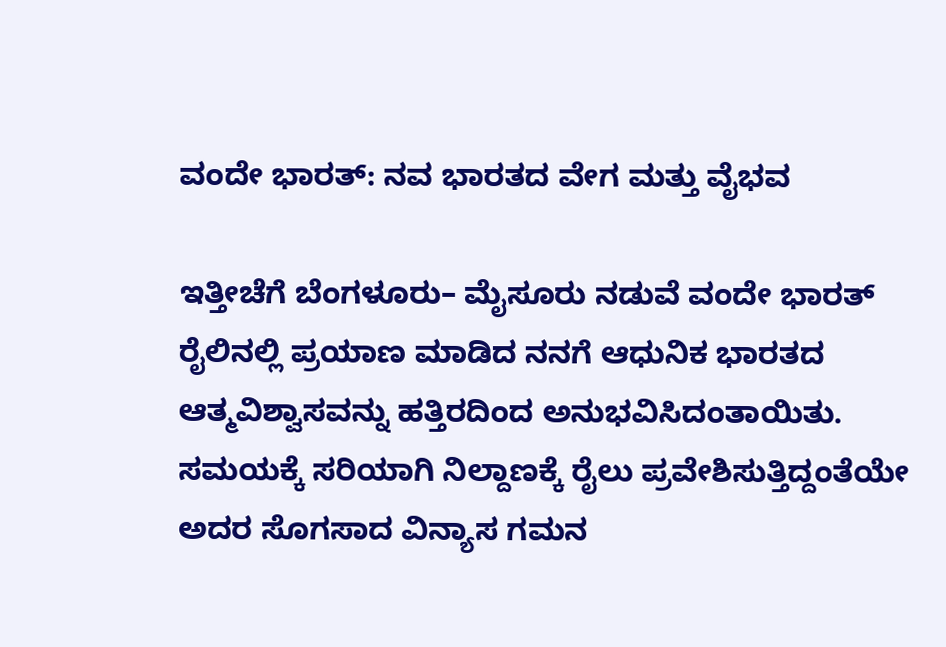ವಂದೇ ಭಾರತ್: ನವ ಭಾರತದ ವೇಗ ಮತ್ತು ವೈಭವ

ಇತ್ತೀಚೆಗೆ ಬೆಂಗಳೂರು– ಮೈಸೂರು ನಡುವೆ ವಂದೇ ಭಾರತ್ ರೈಲಿನಲ್ಲಿ ಪ್ರಯಾಣ ಮಾಡಿದ ನನಗೆ ಆಧುನಿಕ ಭಾರತದ ಆತ್ಮವಿಶ್ವಾಸವನ್ನು ಹತ್ತಿರದಿಂದ ಅನುಭವಿಸಿದಂತಾಯಿತು. ಸಮಯಕ್ಕೆ ಸರಿಯಾಗಿ ನಿಲ್ದಾಣಕ್ಕೆ ರೈಲು ಪ್ರವೇಶಿಸುತ್ತಿದ್ದಂತೆಯೇ ಅದರ ಸೊಗಸಾದ ವಿನ್ಯಾಸ ಗಮನ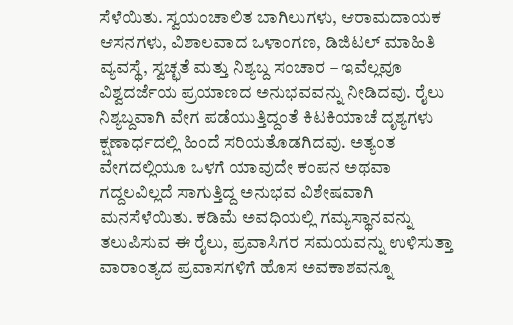ಸೆಳೆಯಿತು. ಸ್ವಯಂಚಾಲಿತ ಬಾಗಿಲುಗಳು, ಆರಾಮದಾಯಕ ಆಸನಗಳು, ವಿಶಾಲವಾದ ಒಳಾಂಗಣ, ಡಿಜಿಟಲ್ ಮಾಹಿತಿ ವ್ಯವಸ್ಥೆ, ಸ್ವಚ್ಛತೆ ಮತ್ತು ನಿಶ್ಯಬ್ದ ಸಂಚಾರ – ಇವೆಲ್ಲವೂ ವಿಶ್ವದರ್ಜೆಯ ಪ್ರಯಾಣದ ಅನುಭವವನ್ನು ನೀಡಿದವು. ರೈಲು ನಿಶ್ಯಬ್ದವಾಗಿ ವೇಗ ಪಡೆಯುತ್ತಿದ್ದಂತೆ ಕಿಟಕಿಯಾಚೆ ದೃಶ್ಯಗಳು ಕ್ಷಣಾರ್ಧದಲ್ಲಿ ಹಿಂದೆ ಸರಿಯತೊಡಗಿದವು. ಅತ್ಯಂತ ವೇಗದಲ್ಲಿಯೂ ಒಳಗೆ ಯಾವುದೇ ಕಂಪನ ಅಥವಾ ಗದ್ದಲವಿಲ್ಲದೆ ಸಾಗುತ್ತಿದ್ದ ಅನುಭವ ವಿಶೇಷವಾಗಿ ಮನಸೆಳೆಯಿತು. ಕಡಿಮೆ ಅವಧಿಯಲ್ಲಿ ಗಮ್ಯಸ್ಥಾನವನ್ನು ತಲುಪಿಸುವ ಈ ರೈಲು, ಪ್ರವಾಸಿಗರ ಸಮಯವನ್ನು ಉಳಿಸುತ್ತಾ ವಾರಾಂತ್ಯದ ಪ್ರವಾಸಗಳಿಗೆ ಹೊಸ ಅವಕಾಶವನ್ನೂ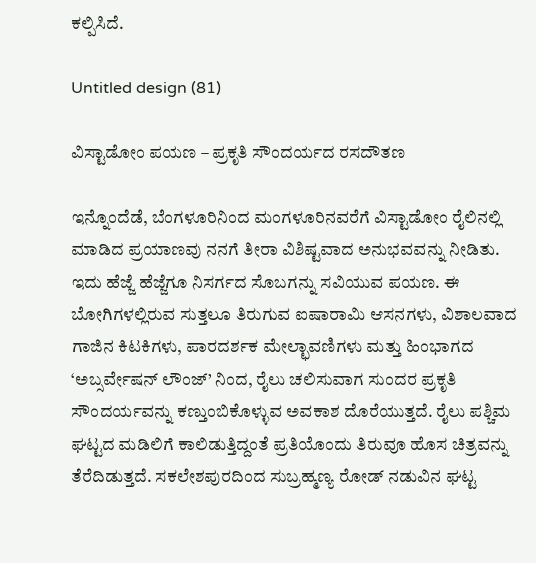ಕಲ್ಪಿಸಿದೆ.

Untitled design (81)

ವಿಸ್ಟಾಡೋಂ ಪಯಣ – ಪ್ರಕೃತಿ ಸೌಂದರ್ಯದ ರಸದೌತಣ

ಇನ್ನೊಂದೆಡೆ, ಬೆಂಗಳೂರಿನಿಂದ ಮಂಗಳೂರಿನವರೆಗೆ ವಿಸ್ಟಾಡೋಂ ರೈಲಿನಲ್ಲಿ ಮಾಡಿದ ಪ್ರಯಾಣವು ನನಗೆ ತೀರಾ ವಿಶಿಷ್ಟವಾದ ಅನುಭವವನ್ನು ನೀಡಿತು. ಇದು ಹೆಜ್ಜೆ ಹೆಜ್ಜೆಗೂ ನಿಸರ್ಗದ ಸೊಬಗನ್ನು ಸವಿಯುವ ಪಯಣ. ಈ ಬೋಗಿಗಳಲ್ಲಿರುವ ಸುತ್ತಲೂ ತಿರುಗುವ ಐಷಾರಾಮಿ ಆಸನಗಳು, ವಿಶಾಲವಾದ ಗಾಜಿನ ಕಿಟಕಿಗಳು, ಪಾರದರ್ಶಕ ಮೇಲ್ಛಾವಣಿಗಳು ಮತ್ತು ಹಿಂಭಾಗದ ‘ಅಬ್ಸರ್ವೇಷನ್ ಲೌಂಜ್’ ನಿಂದ, ರೈಲು ಚಲಿಸುವಾಗ ಸುಂದರ ಪ್ರಕೃತಿ ಸೌಂದರ್ಯವನ್ನು ಕಣ್ತುಂಬಿಕೊಳ್ಳುವ ಅವಕಾಶ ದೊರೆಯುತ್ತದೆ. ರೈಲು ಪಶ್ಚಿಮ ಘಟ್ಟದ ಮಡಿಲಿಗೆ ಕಾಲಿಡುತ್ತಿದ್ದಂತೆ ಪ್ರತಿಯೊಂದು ತಿರುವೂ ಹೊಸ ಚಿತ್ರವನ್ನು ತೆರೆದಿಡುತ್ತದೆ. ಸಕಲೇಶಪುರದಿಂದ ಸುಬ್ರಹ್ಮಣ್ಯ ರೋಡ್ ನಡುವಿನ ಘಟ್ಟ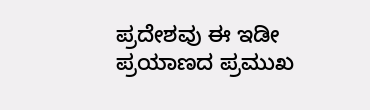ಪ್ರದೇಶವು ಈ ಇಡೀ ಪ್ರಯಾಣದ ಪ್ರಮುಖ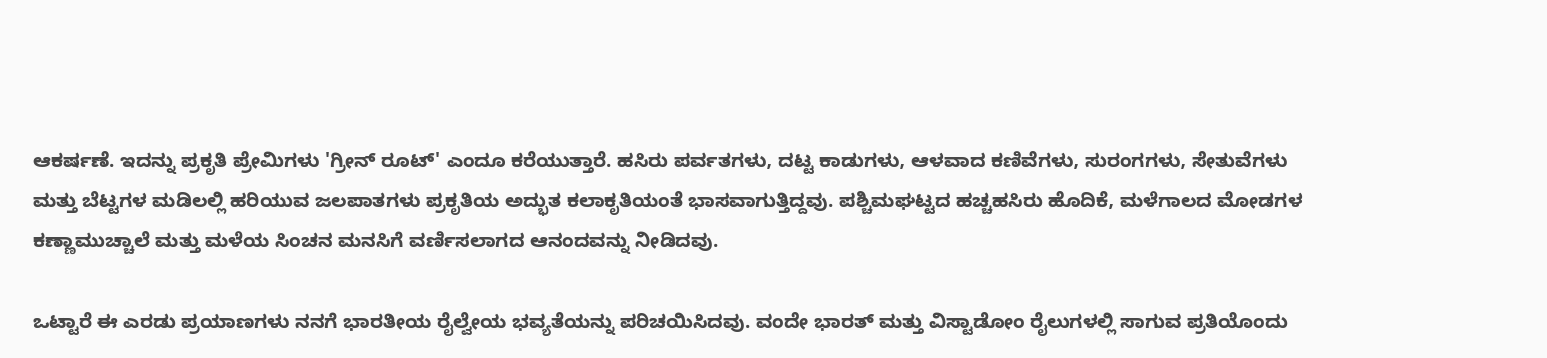ಆಕರ್ಷಣೆ. ಇದನ್ನು ಪ್ರಕೃತಿ ಪ್ರೇಮಿಗಳು 'ಗ್ರೀನ್ ರೂಟ್' ಎಂದೂ ಕರೆಯುತ್ತಾರೆ. ಹಸಿರು ಪರ್ವತಗಳು, ದಟ್ಟ ಕಾಡುಗಳು, ಆಳವಾದ ಕಣಿವೆಗಳು, ಸುರಂಗಗಳು, ಸೇತುವೆಗಳು ಮತ್ತು ಬೆಟ್ಟಗಳ ಮಡಿಲಲ್ಲಿ ಹರಿಯುವ ಜಲಪಾತಗಳು ಪ್ರಕೃತಿಯ ಅದ್ಭುತ ಕಲಾಕೃತಿಯಂತೆ ಭಾಸವಾಗುತ್ತಿದ್ದವು. ಪಶ್ಚಿಮಘಟ್ಟದ ಹಚ್ಚಹಸಿರು ಹೊದಿಕೆ, ಮಳೆಗಾಲದ ಮೋಡಗಳ ಕಣ್ಣಾಮುಚ್ಚಾಲೆ ಮತ್ತು ಮಳೆಯ ಸಿಂಚನ ಮನಸಿಗೆ ವರ್ಣಿಸಲಾಗದ ಆನಂದವನ್ನು ನೀಡಿದವು.

ಒಟ್ಟಾರೆ ಈ ಎರಡು ಪ್ರಯಾಣಗಳು ನನಗೆ ಭಾರತೀಯ ರೈಲ್ವೇಯ ಭವ್ಯತೆಯನ್ನು ಪರಿಚಯಿಸಿದವು. ವಂದೇ ಭಾರತ್ ಮತ್ತು ವಿಸ್ಟಾಡೋಂ ರೈಲುಗಳಲ್ಲಿ ಸಾಗುವ ಪ್ರತಿಯೊಂದು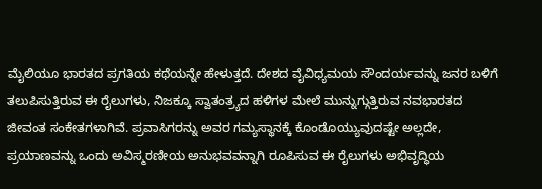ಮೈಲಿಯೂ ಭಾರತದ ಪ್ರಗತಿಯ ಕಥೆಯನ್ನೇ ಹೇಳುತ್ತದೆ. ದೇಶದ ವೈವಿಧ್ಯಮಯ ಸೌಂದರ್ಯವನ್ನು ಜನರ ಬಳಿಗೆ ತಲುಪಿಸುತ್ತಿರುವ ಈ ರೈಲುಗಳು, ನಿಜಕ್ಕೂ ಸ್ವಾತಂತ್ರ್ಯದ ಹಳಿಗಳ ಮೇಲೆ ಮುನ್ನುಗ್ಗುತ್ತಿರುವ ನವಭಾರತದ ಜೀವಂತ ಸಂಕೇತಗಳಾಗಿವೆ. ಪ್ರವಾಸಿಗರನ್ನು ಅವರ ಗಮ್ಯಸ್ಥಾನಕ್ಕೆ ಕೊಂಡೊಯ್ಯುವುದಷ್ಟೇ ಅಲ್ಲದೇ, ಪ್ರಯಾಣವನ್ನು ಒಂದು ಅವಿಸ್ಮರಣೀಯ ಅನುಭವವನ್ನಾಗಿ ರೂಪಿಸುವ ಈ ರೈಲುಗಳು ಅಭಿವೃದ್ಧಿಯ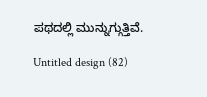ಪಥದಲ್ಲಿ ಮುನ್ನುಗ್ಗುತ್ತಿವೆ.

Untitled design (82)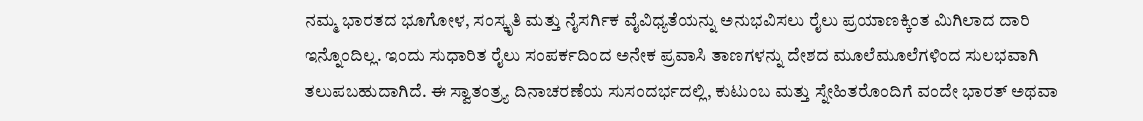ನಮ್ಮ ಭಾರತದ ಭೂಗೋಳ, ಸಂಸ್ಕೃತಿ ಮತ್ತು ನೈಸರ್ಗಿಕ ವೈವಿಧ್ಯತೆಯನ್ನು ಅನುಭವಿಸಲು ರೈಲು ಪ್ರಯಾಣಕ್ಕಿಂತ ಮಿಗಿಲಾದ ದಾರಿ ಇನ್ನೊಂದಿಲ್ಲ. ಇಂದು ಸುಧಾರಿತ ರೈಲು ಸಂಪರ್ಕದಿಂದ ಅನೇಕ ಪ್ರವಾಸಿ ತಾಣಗಳನ್ನು ದೇಶದ ಮೂಲೆಮೂಲೆಗಳಿಂದ ಸುಲಭವಾಗಿ ತಲುಪಬಹುದಾಗಿದೆ. ಈ ಸ್ವಾತಂತ್ರ್ಯ ದಿನಾಚರಣೆಯ ಸುಸಂದರ್ಭದಲ್ಲಿ, ಕುಟುಂಬ ಮತ್ತು ಸ್ನೇಹಿತರೊಂದಿಗೆ ವಂದೇ ಭಾರತ್ ಅಥವಾ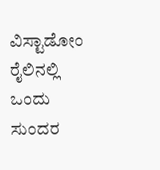ವಿಸ್ಟಾಡೋಂ ರೈಲಿನಲ್ಲಿ ಒಂದು ಸುಂದರ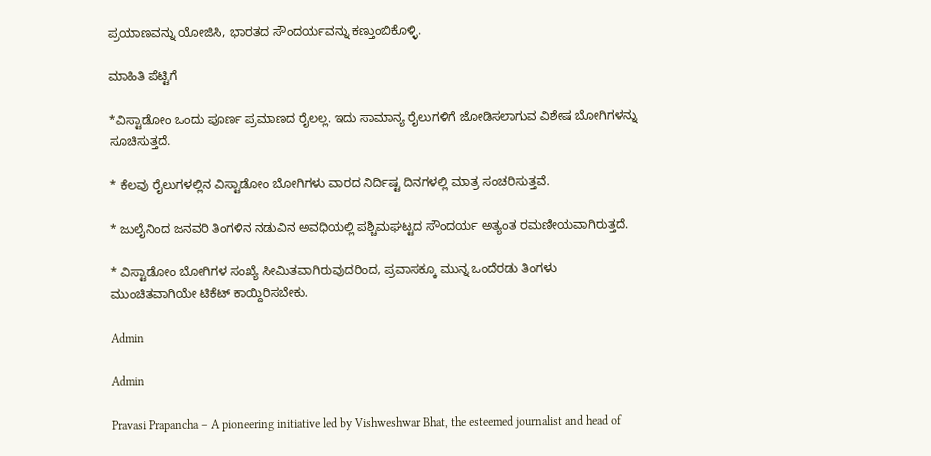ಪ್ರಯಾಣವನ್ನು ಯೋಜಿಸಿ, ಭಾರತದ ಸೌಂದರ್ಯವನ್ನು ಕಣ್ತುಂಬಿಕೊಳ್ಳಿ.

ಮಾಹಿತಿ ಪೆಟ್ಟಿಗೆ

*ವಿಸ್ಟಾಡೋಂ ಒಂದು ಪೂರ್ಣ ಪ್ರಮಾಣದ ರೈಲಲ್ಲ. ಇದು ಸಾಮಾನ್ಯ ರೈಲುಗಳಿಗೆ ಜೋಡಿಸಲಾಗುವ ವಿಶೇಷ ಬೋಗಿಗಳನ್ನು ಸೂಚಿಸುತ್ತದೆ.

* ಕೆಲವು ರೈಲುಗಳಲ್ಲಿನ ವಿಸ್ಟಾಡೋಂ ಬೋಗಿಗಳು ವಾರದ ನಿರ್ದಿಷ್ಟ ದಿನಗಳಲ್ಲಿ ಮಾತ್ರ ಸಂಚರಿಸುತ್ತವೆ.

* ಜುಲೈನಿಂದ ಜನವರಿ ತಿಂಗಳಿನ ನಡುವಿನ ಅವಧಿಯಲ್ಲಿ ಪಶ್ಚಿಮಘಟ್ಟದ ಸೌಂದರ್ಯ ಅತ್ಯಂತ ರಮಣೀಯವಾಗಿರುತ್ತದೆ.

* ವಿಸ್ಟಾಡೋಂ ಬೋಗಿಗಳ ಸಂಖ್ಯೆ ಸೀಮಿತವಾಗಿರುವುದರಿಂದ, ಪ್ರವಾಸಕ್ಕೂ ಮುನ್ನ ಒಂದೆರಡು ತಿಂಗಳು ಮುಂಚಿತವಾಗಿಯೇ ಟಿಕೆಟ್ ಕಾಯ್ದಿರಿಸಬೇಕು.

Admin

Admin

Pravasi Prapancha – A pioneering initiative led by Vishweshwar Bhat, the esteemed journalist and head of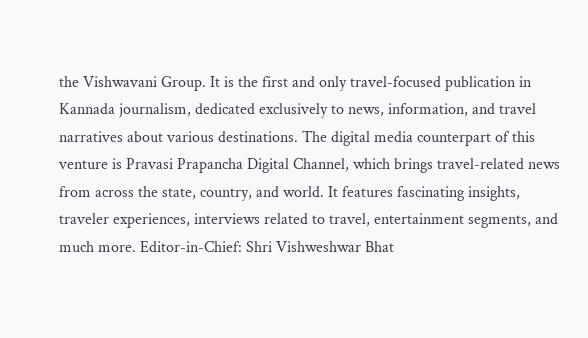the Vishwavani Group. It is the first and only travel-focused publication in Kannada journalism, dedicated exclusively to news, information, and travel narratives about various destinations. The digital media counterpart of this venture is Pravasi Prapancha Digital Channel, which brings travel-related news from across the state, country, and world. It features fascinating insights, traveler experiences, interviews related to travel, entertainment segments, and much more. Editor-in-Chief: Shri Vishweshwar Bhat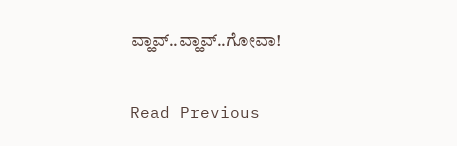ವ್ಹಾವ್..ವ್ಹಾವ್..ಗೋವಾ!

Read Previous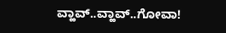ವ್ಹಾವ್..ವ್ಹಾವ್..ಗೋವಾ!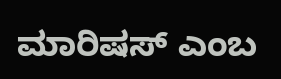ಮಾರಿಷಸ್‌ ಎಂಬ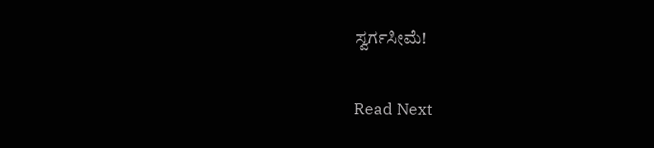ಸ್ವರ್ಗಸೀಮೆ!

Read Next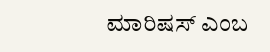ಮಾರಿಷಸ್‌ ಎಂಬ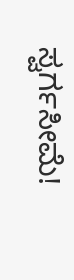ಸ್ವರ್ಗಸೀಮೆ!